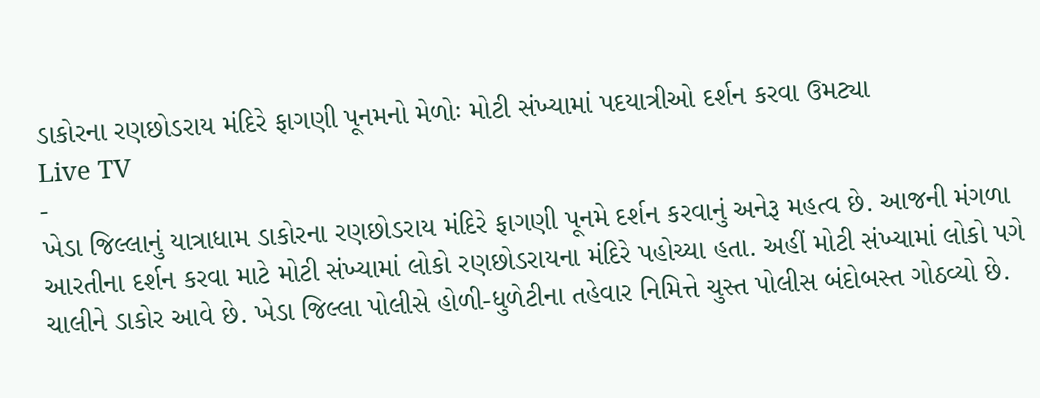ડાકોરના રણછોડરાય મંદિરે ફાગણી પૂનમનો મેળોઃ મોટી સંખ્યામાં પદયાત્રીઓ દર્શન કરવા ઉમટ્યા
Live TV
-
ખેડા જિલ્લાનું યાત્રાધામ ડાકોરના રણછોડરાય મંદિરે ફાગણી પૂનમે દર્શન કરવાનું અનેરૂ મહત્વ છે. આજની મંગળા આરતીના દર્શન કરવા માટે મોટી સંખ્યામાં લોકો રણછોડરાયના મંદિરે પહોચ્યા હતા. અહીં મોટી સંખ્યામાં લોકો પગે ચાલીને ડાકોર આવે છે. ખેડા જિલ્લા પોલીસે હોળી-ધુળેટીના તહેવાર નિમિત્તે ચુસ્ત પોલીસ બંદોબસ્ત ગોઠવ્યો છે.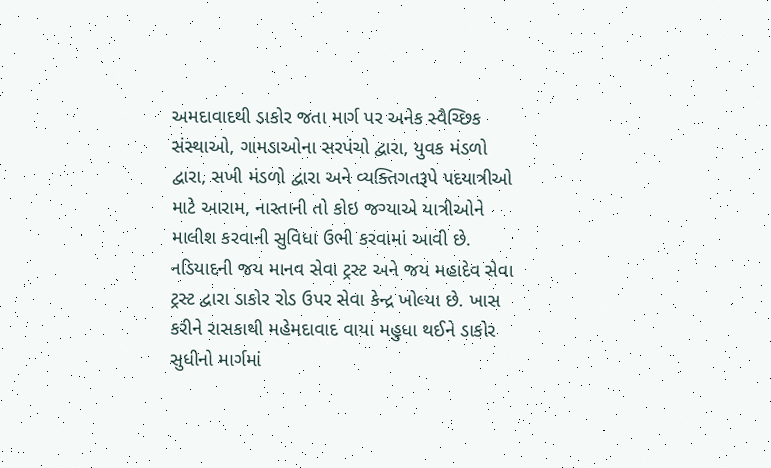અમદાવાદથી ડાકોર જતા માર્ગ પર અનેક સ્વૈચ્છિક સંસ્થાઓ, ગામડાઓના સરપંચો દ્વારા, યુવક મંડળો દ્વારા, સખી મંડળો દ્વારા અને વ્યક્તિગતરૂપે પદયાત્રીઓ માટે આરામ, નાસ્તાની તો કોઇ જગ્યાએ યાત્રીઓને માલીશ કરવાની સુવિધા ઉભી કરવામાં આવી છે.
નડિયાદની જય માનવ સેવા ટ્રસ્ટ અને જય મહાદેવ સેવા ટ્રસ્ટ દ્વારા ડાકોર રોડ ઉપર સેવા કેન્દ્ર ખોલ્યા છે. ખાસ કરીને રાસકાથી મહેમદાવાદ વાયા મહુધા થઈને ડાકોર સુધીનો માર્ગમાં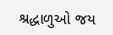શ્રદ્ધાળુઓ જય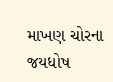માખણ ચોરના જયધોષ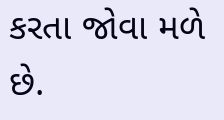કરતા જોવા મળે છે.